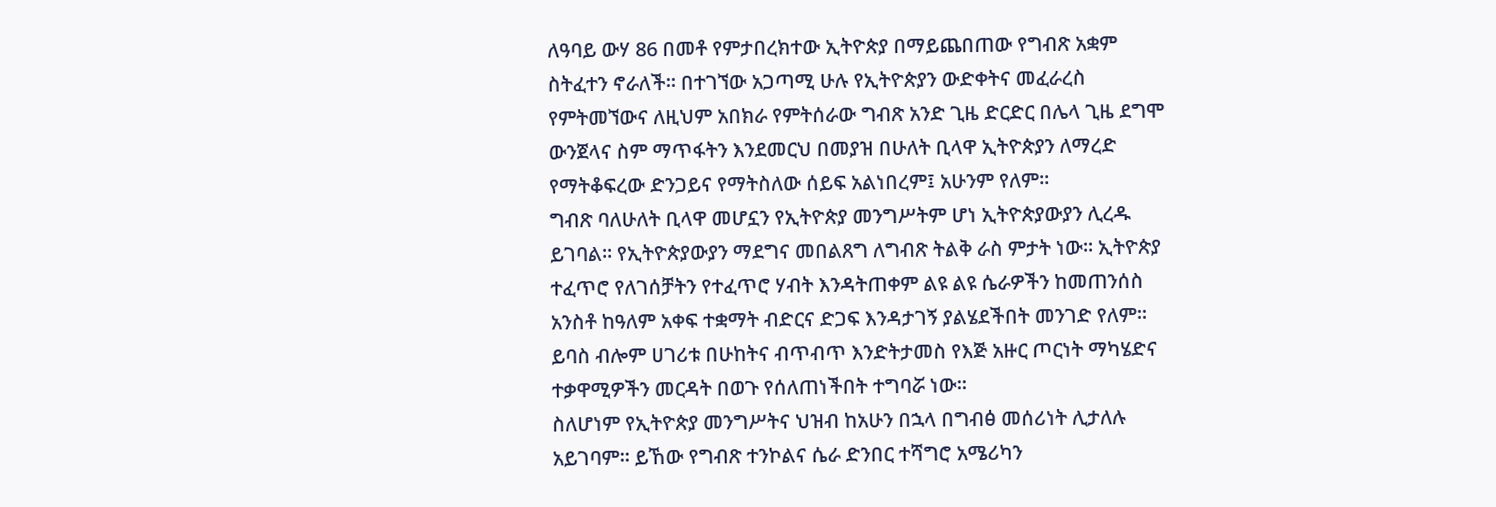ለዓባይ ውሃ 86 በመቶ የምታበረክተው ኢትዮጵያ በማይጨበጠው የግብጽ አቋም ስትፈተን ኖራለች፡፡ በተገኘው አጋጣሚ ሁሉ የኢትዮጵያን ውድቀትና መፈራረስ የምትመኘውና ለዚህም አበክራ የምትሰራው ግብጽ አንድ ጊዜ ድርድር በሌላ ጊዜ ደግሞ ውንጀላና ስም ማጥፋትን እንደመርህ በመያዝ በሁለት ቢላዋ ኢትዮጵያን ለማረድ የማትቆፍረው ድንጋይና የማትስለው ሰይፍ አልነበረም፤ አሁንም የለም፡፡
ግብጽ ባለሁለት ቢላዋ መሆኗን የኢትዮጵያ መንግሥትም ሆነ ኢትዮጵያውያን ሊረዱ ይገባል፡፡ የኢትዮጵያውያን ማደግና መበልጸግ ለግብጽ ትልቅ ራስ ምታት ነው፡፡ ኢትዮጵያ ተፈጥሮ የለገሰቻትን የተፈጥሮ ሃብት እንዳትጠቀም ልዩ ልዩ ሴራዎችን ከመጠንሰስ አንስቶ ከዓለም አቀፍ ተቋማት ብድርና ድጋፍ እንዳታገኝ ያልሄደችበት መንገድ የለም፡፡ይባስ ብሎም ሀገሪቱ በሁከትና ብጥብጥ እንድትታመስ የእጅ አዙር ጦርነት ማካሄድና ተቃዋሚዎችን መርዳት በወጉ የሰለጠነችበት ተግባሯ ነው፡፡
ስለሆነም የኢትዮጵያ መንግሥትና ህዝብ ከአሁን በኋላ በግብፅ መሰሪነት ሊታለሉ አይገባም፡፡ ይኸው የግብጽ ተንኮልና ሴራ ድንበር ተሻግሮ አሜሪካን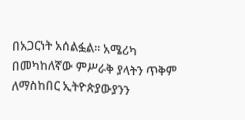በአጋርነት አሰልፏል፡፡ አሜሪካ በመካከለኛው ምሥራቅ ያላትን ጥቅም ለማስከበር ኢትዮጵያውያንን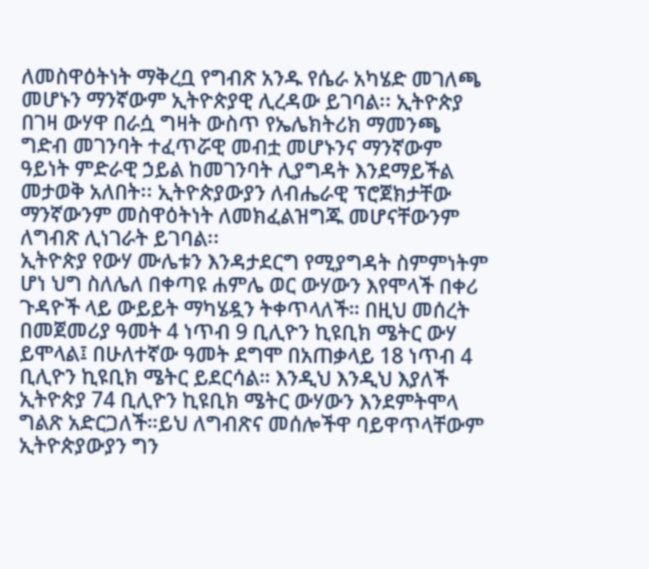ለመስዋዕትነት ማቅረቧ የግብጽ አንዱ የሴራ አካሄድ መገለጫ መሆኑን ማንኛውም ኢትዮጵያዊ ሊረዳው ይገባል፡፡ ኢትዮጵያ በገዛ ውሃዋ በራሷ ግዛት ውስጥ የኤሌክትሪክ ማመንጫ ግድብ መገንባት ተፈጥሯዊ መብቷ መሆኑንና ማንኛውም ዓይነት ምድራዊ ኃይል ከመገንባት ሊያግዳት እንደማይችል መታወቅ አለበት፡፡ ኢትዮጵያውያን ለብሔራዊ ፕሮጀክታቸው ማንኛውንም መስዋዕትነት ለመክፈልዝግጁ መሆናቸውንም ለግብጽ ሊነገራት ይገባል፡፡
ኢትዮጵያ የውሃ ሙሌቱን እንዳታደርግ የሚያግዳት ስምምነትም ሆነ ህግ ስለሌለ በቀጣዩ ሐምሌ ወር ውሃውን እየሞላች በቀሪ ጉዳዮች ላይ ውይይት ማካሄዷን ትቀጥላለች። በዚህ መሰረት በመጀመሪያ ዓመት 4 ነጥብ 9 ቢሊዮን ኪዩቢክ ሜትር ውሃ ይሞላል፤ በሁለተኛው ዓመት ደግሞ በአጠቃላይ 18 ነጥብ 4 ቢሊዮን ኪዩቢክ ሜትር ይደርሳል። እንዲህ እንዲህ እያለች ኢትዮጵያ 74 ቢሊዮን ኪዩቢክ ሜትር ውሃውን እንደምትሞላ ግልጽ አድርጋለች።ይህ ለግብጽና መሰሎችዋ ባይዋጥላቸውም ኢትዮጵያውያን ግን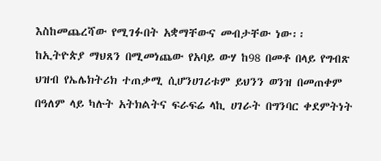እስከመጨረሻው የሚገፉበት አቋማቸውና መብታቸው ነው፡፡
ከኢትዮጵያ ማህጸን በሚመነጨው የአባይ ውሃ ከ98 በመቶ በላይ የግብጽ ህዝብ የኤሌክትሪክ ተጠቃሚ ሲሆንሀገሪቱም ይህንን ወንዝ በመጠቀም በዓለም ላይ ካሉት አትክልትና ፍራፍሬ ላኪ ሀገራት በግንባር ቀደምትነት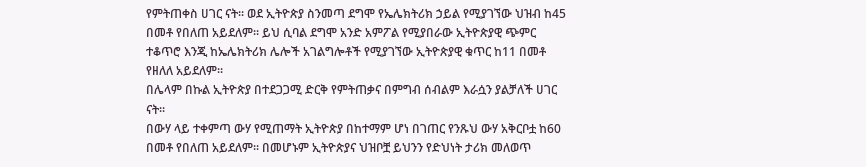የምትጠቀስ ሀገር ናት፡፡ ወደ ኢትዮጵያ ስንመጣ ደግሞ የኤሌክትሪክ ኃይል የሚያገኘው ህዝብ ከ45 በመቶ የበለጠ አይደለም፡፡ ይህ ሲባል ደግሞ አንድ አምፖል የሚያበራው ኢትዮጵያዊ ጭምር ተቆጥሮ እንጂ ከኤሌክትሪክ ሌሎች አገልግሎቶች የሚያገኘው ኢትዮጵያዊ ቁጥር ከ11 በመቶ የዘለለ አይደለም፡፡
በሌላም በኩል ኢትዮጵያ በተደጋጋሚ ድርቅ የምትጠቃና በምግብ ሰብልም እራሷን ያልቻለች ሀገር ናት፡፡
በውሃ ላይ ተቀምጣ ውሃ የሚጠማት ኢትዮጵያ በከተማም ሆነ በገጠር የንጹህ ውሃ አቅርቦቷ ከ60 በመቶ የበለጠ አይደለም፡፡ በመሆኑም ኢትዮጵያና ህዝቦቿ ይህንን የድህነት ታሪክ መለወጥ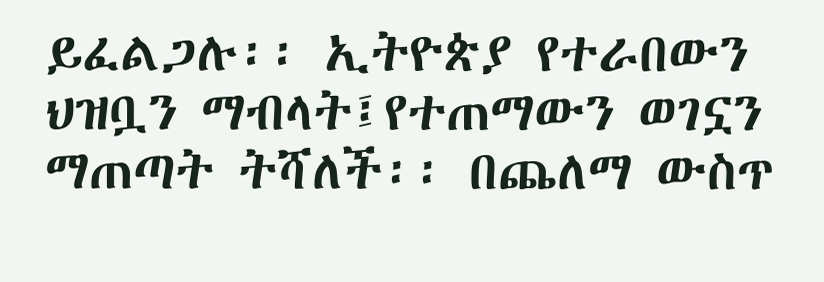ይፈልጋሉ፡፡ ኢትዮጵያ የተራበውን ህዝቧን ማብላት፤የተጠማውን ወገኗን ማጠጣት ትሻለች፡፡ በጨለማ ውስጥ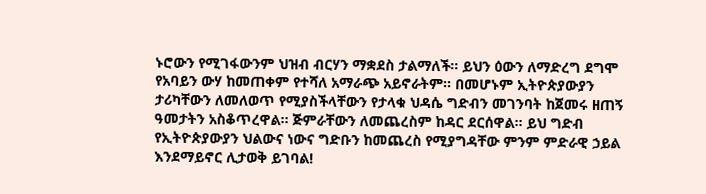ኑሮውን የሚገፋውንም ህዝብ ብርሃን ማቋደስ ታልማለች፡፡ ይህን ዕውን ለማድረግ ደግሞ የአባይን ውሃ ከመጠቀም የተሻለ አማራጭ አይኖራትም፡፡ በመሆኑም ኢትዮጵያውያን ታሪካቸውን ለመለወጥ የሚያስችላቸውን የታላቁ ህዳሴ ግድብን መገንባት ከጀመሩ ዘጠኝ ዓመታትን አስቆጥረዋል፡፡ ጅምራቸውን ለመጨረስም ከዳር ደርሰዋል፡፡ ይህ ግድብ የኢትዮጵያውያን ህልውና ነውና ግድቡን ከመጨረስ የሚያግዳቸው ምንም ምድራዊ ኃይል እንደማይኖር ሊታወቅ ይገባል!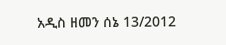አዲስ ዘመን ሰኔ 13/2012